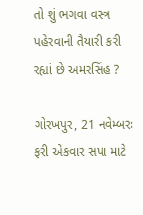તો શું ભગવા વસ્ત્ર પહેરવાની તૈયારી કરી રહ્યાં છે અમરસિંહ ?

ગોરખપુર, 21 નવેમ્બરઃ ફરી એકવાર સપા માટે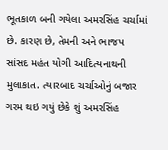ભૂતકાળ બની ગયેલા અમરસિંહ ચર્ચામાં છે. કારણ છે, તેમની અને ભાજપ સાંસદ મહંત યોગી આદિત્યનાથની મુલાકાત. ત્યારબાદ ચર્ચાઓનું બજાર ગરમ થઇ ગયું છેકે શું અમરસિંહ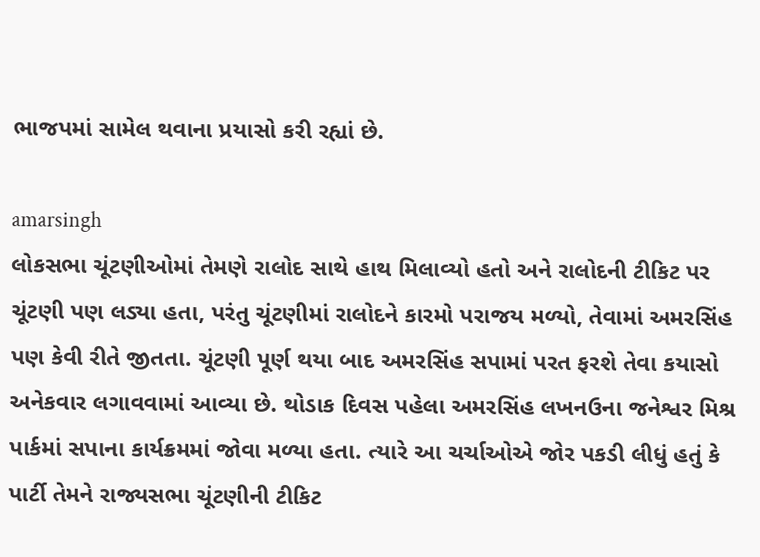ભાજપમાં સામેલ થવાના પ્રયાસો કરી રહ્યાં છે.

amarsingh
લોકસભા ચૂંટણીઓમાં તેમણે રાલોદ સાથે હાથ મિલાવ્યો હતો અને રાલોદની ટીકિટ પર ચૂંટણી પણ લડ્યા હતા, પરંતુ ચૂંટણીમાં રાલોદને કારમો પરાજય મળ્યો, તેવામાં અમરસિંહ પણ કેવી રીતે જીતતા. ચૂંટણી પૂર્ણ થયા બાદ અમરસિંહ સપામાં પરત ફરશે તેવા કયાસો અનેકવાર લગાવવામાં આવ્યા છે. થોડાક દિવસ પહેલા અમરસિંહ લખનઉના જનેશ્વર મિશ્ર પાર્કમાં સપાના કાર્યક્રમમાં જોવા મળ્યા હતા. ત્યારે આ ચર્ચાઓએ જોર પકડી લીધું હતું કે પાર્ટી તેમને રાજ્યસભા ચૂંટણીની ટીકિટ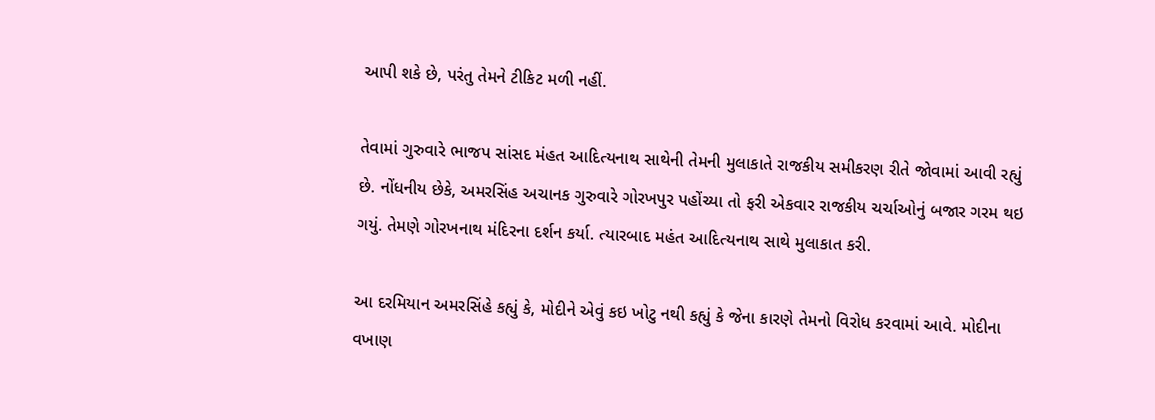આપી શકે છે, પરંતુ તેમને ટીકિટ મળી નહીં.

તેવામાં ગુરુવારે ભાજપ સાંસદ મંહત આદિત્યનાથ સાથેની તેમની મુલાકાતે રાજકીય સમીકરણ રીતે જોવામાં આવી રહ્યું છે. નોંધનીય છેકે, અમરસિંહ અચાનક ગુરુવારે ગોરખપુર પહોંચ્યા તો ફરી એકવાર રાજકીય ચર્ચાઓનું બજાર ગરમ થઇ ગયું. તેમણે ગોરખનાથ મંદિરના દર્શન કર્યા. ત્યારબાદ મહંત આદિત્યનાથ સાથે મુલાકાત કરી.

આ દરમિયાન અમરસિંહે કહ્યું કે, મોદીને એવું કઇ ખોટુ નથી કહ્યું કે જેના કારણે તેમનો વિરોધ કરવામાં આવે. મોદીના વખાણ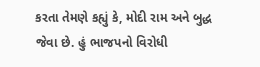કરતા તેમણે કહ્યું કે, મોદી રામ અને બુદ્ધ જેવા છે. હું ભાજપનો વિરોધી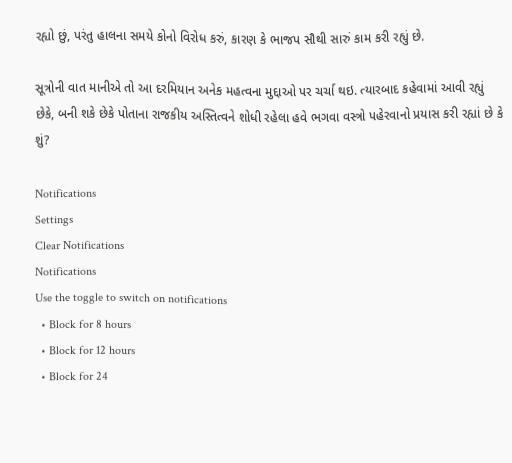રહ્યો છું, પરંતુ હાલના સમયે કોનો વિરોધ કરું, કારણ કે ભાજપ સૌથી સારું કામ કરી રહ્યું છે.

સૂત્રોની વાત માનીએ તો આ દરમિયાન અનેક મહત્વના મુદ્દાઓ પર ચર્ચા થઇ. ત્યારબાદ કહેવામાં આવી રહ્યું છેકે, બની શકે છેકે પોતાના રાજકીય અસ્તિત્વને શોધી રહેલા હવે ભગવા વસ્ત્રો પહેરવાનો પ્રયાસ કરી રહ્યાં છે કે શું?

Notifications
Settings
Clear Notifications
Notifications
Use the toggle to switch on notifications
  • Block for 8 hours
  • Block for 12 hours
  • Block for 24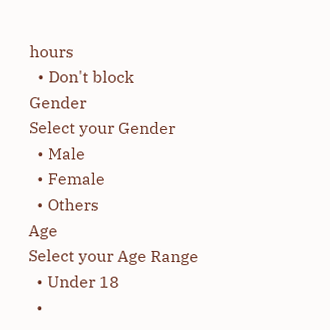hours
  • Don't block
Gender
Select your Gender
  • Male
  • Female
  • Others
Age
Select your Age Range
  • Under 18
  •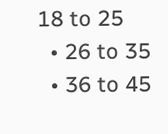18 to 25
  • 26 to 35
  • 36 to 45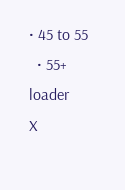• 45 to 55
  • 55+
loader
X